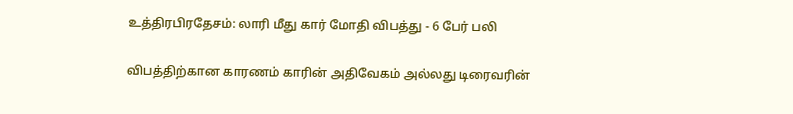உத்திரபிரதேசம்: லாரி மீது கார் மோதி விபத்து - 6 பேர் பலி

விபத்திற்கான காரணம் காரின் அதிவேகம் அல்லது டிரைவரின்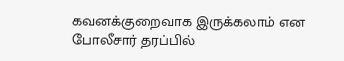கவனக்குறைவாக இருக்கலாம் என போலீசார் தரப்பில்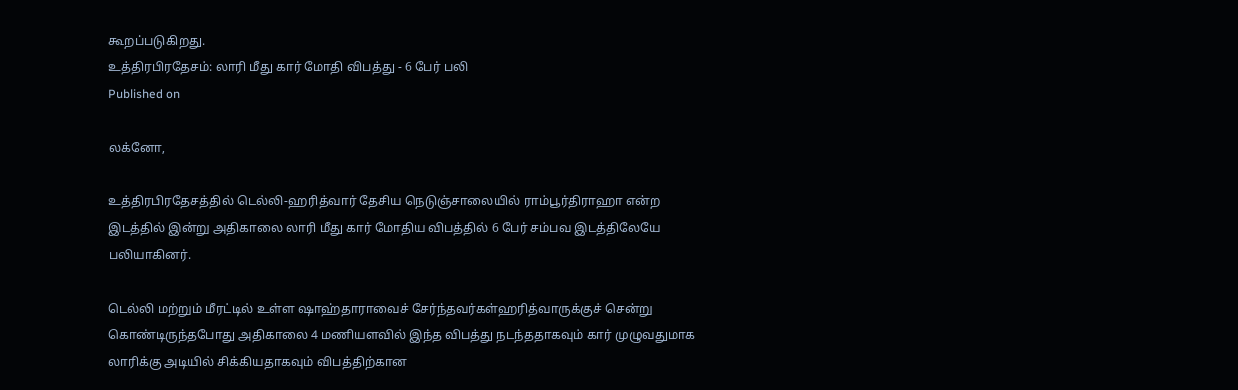கூறப்படுகிறது.
உத்திரபிரதேசம்: லாரி மீது கார் மோதி விபத்து - 6 பேர் பலி
Published on

லக்னோ,

உத்திரபிரதேசத்தில் டெல்லி-ஹரித்வார் தேசிய நெடுஞ்சாலையில் ராம்பூர்திராஹா என்ற இடத்தில் இன்று அதிகாலை லாரி மீது கார் மோதிய விபத்தில் 6 பேர் சம்பவ இடத்திலேயே பலியாகினர்.

டெல்லி மற்றும் மீரட்டில் உள்ள ஷாஹ்தாராவைச் சேர்ந்தவர்கள்ஹரித்வாருக்குச் சென்று கொண்டிருந்தபோது அதிகாலை 4 மணியளவில் இந்த விபத்து நடந்ததாகவும் கார் முழுவதுமாக லாரிக்கு அடியில் சிக்கியதாகவும் விபத்திற்கான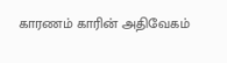காரணம் காரின் அதிவேகம்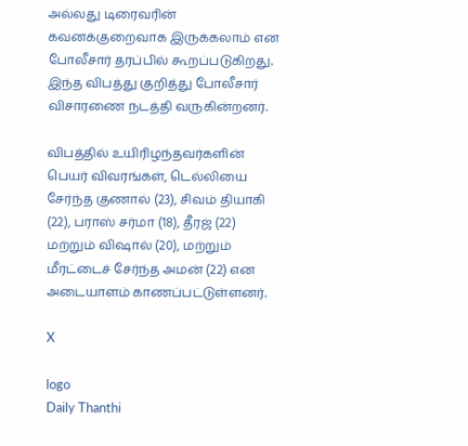அல்லது டிரைவரின் கவனக்குறைவாக இருக்கலாம் என போலீசார் தரப்பில் கூறப்படுகிறது. இந்த விபத்து குறித்து போலீசார் விசாரணை நடத்தி வருகின்றனர்.

விபத்தில் உயிரிழந்தவர்களின் பெயர் விவரங்கள், டெல்லியை சேர்ந்த குணால் (23), சிவம் தியாகி (22), பராஸ் சர்மா (18), தீரஜ் (22) மற்றும் விஷால் (20), மற்றும் மீரட்டைச் சேர்ந்த அமன் (22) என அடையாளம் காணப்பட்டுள்ளனர்.

X

logo
Daily Thanthi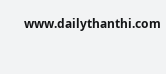www.dailythanthi.com